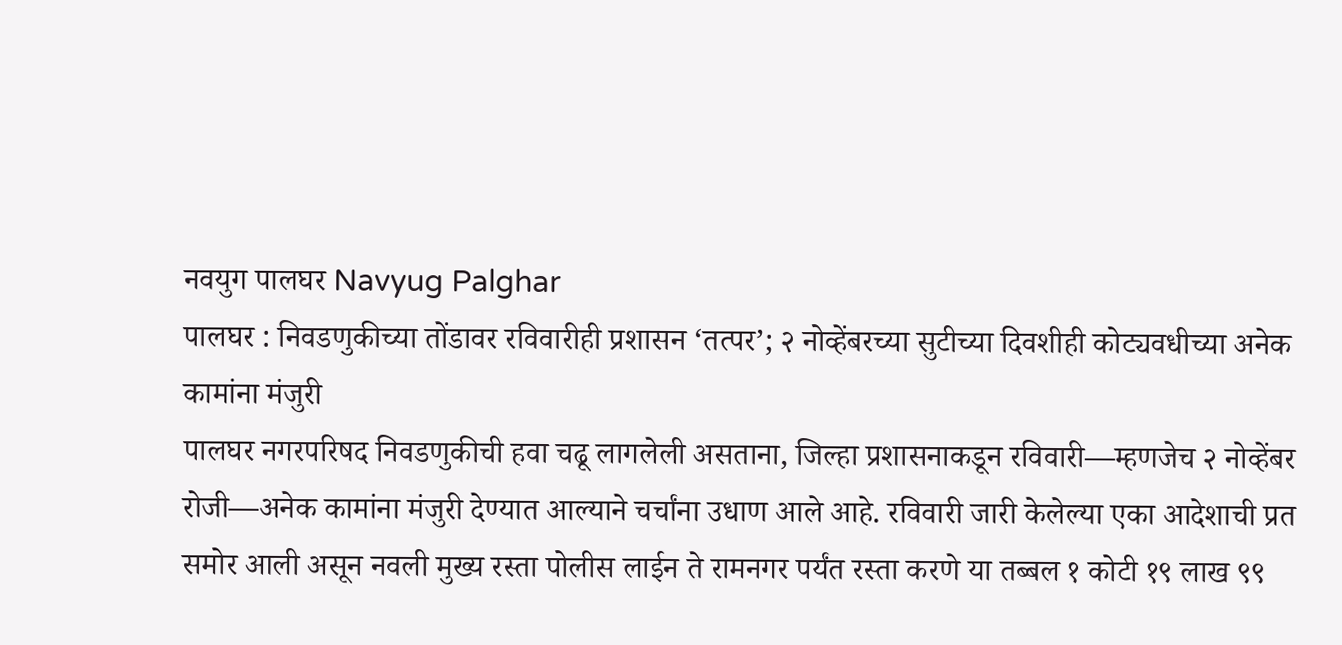नवयुग पालघर Navyug Palghar
पालघर : निवडणुकीच्या तोंडावर रविवारीही प्रशासन ‘तत्पर’; २ नोव्हेंबरच्या सुटीच्या दिवशीही कोट्यवधीच्या अनेक कामांना मंजुरी
पालघर नगरपरिषद निवडणुकीची हवा चढू लागलेली असताना, जिल्हा प्रशासनाकडून रविवारी—म्हणजेच २ नोव्हेंबर रोजी—अनेक कामांना मंजुरी देण्यात आल्याने चर्चांना उधाण आले आहे. रविवारी जारी केलेल्या एका आदेशाची प्रत समोर आली असून नवली मुख्य रस्ता पोलीस लाईन ते रामनगर पर्यंत रस्ता करणे या तब्बल १ कोटी १९ लाख ९९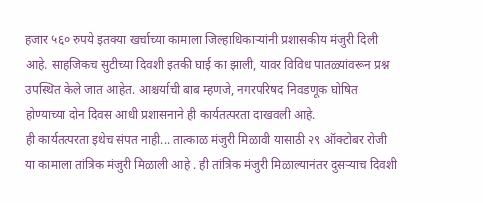हजार ५६० रुपये इतक्या खर्चाच्या कामाला जिल्हाधिकाऱ्यांनी प्रशासकीय मंजुरी दिली आहे. साहजिकच सुटीच्या दिवशी इतकी घाई का झाली, यावर विविध पातळ्यांवरून प्रश्न उपस्थित केले जात आहेत. आश्चर्याची बाब म्हणजे, नगरपरिषद निवडणूक घोषित होण्याच्या दोन दिवस आधी प्रशासनाने ही कार्यतत्परता दाखवली आहे.
ही कार्यतत्परता इथेच संपत नाही... तात्काळ मंजुरी मिळावी यासाठी २९ ऑक्टोबर रोजी या कामाला तांत्रिक मंजुरी मिळाली आहे . ही तांत्रिक मंजुरी मिळाल्यानंतर दुसऱ्याच दिवशी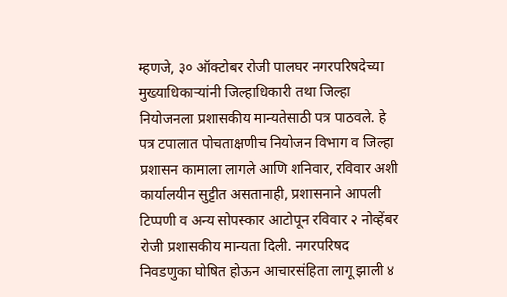म्हणजे, ३० ऑक्टोबर रोजी पालघर नगरपरिषदेच्या मुख्याधिकाऱ्यांनी जिल्हाधिकारी तथा जिल्हा नियोजनला प्रशासकीय मान्यतेसाठी पत्र पाठवले. हे पत्र टपालात पोचताक्षणीच नियोजन विभाग व जिल्हा प्रशासन कामाला लागले आणि शनिवार, रविवार अशी कार्यालयीन सुट्टीत असतानाही, प्रशासनाने आपली टिप्पणी व अन्य सोपस्कार आटोपून रविवार २ नोव्हेंबर रोजी प्रशासकीय मान्यता दिली. नगरपरिषद निवडणुका घोषित होऊन आचारसंहिता लागू झाली ४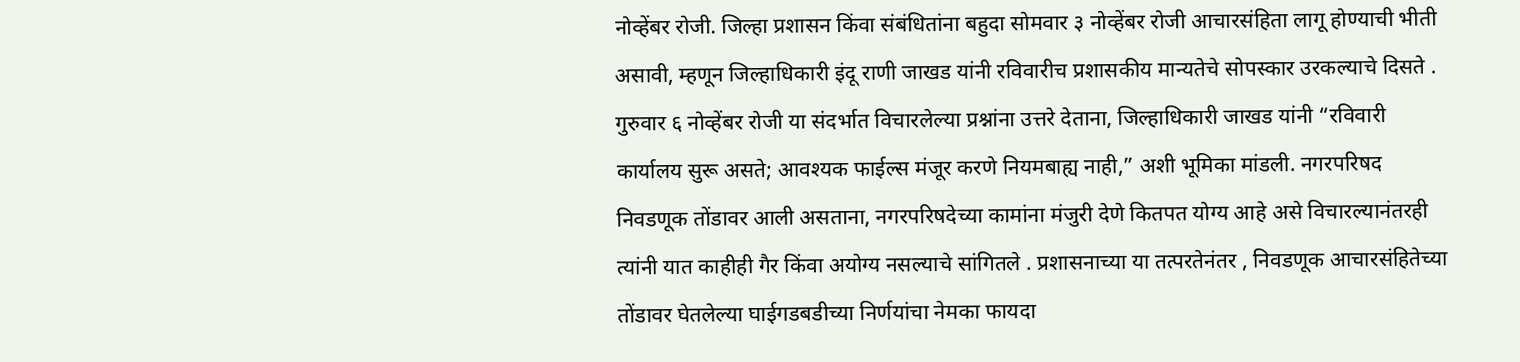नोव्हेंबर रोजी. जिल्हा प्रशासन किंवा संबंधितांना बहुदा सोमवार ३ नोव्हेंबर रोजी आचारसंहिता लागू होण्याची भीती असावी, म्हणून जिल्हाधिकारी इंदू राणी जाखड यांनी रविवारीच प्रशासकीय मान्यतेचे सोपस्कार उरकल्याचे दिसते .
गुरुवार ६ नोव्हेंबर रोजी या संदर्भात विचारलेल्या प्रश्नांना उत्तरे देताना, जिल्हाधिकारी जाखड यांनी “रविवारी कार्यालय सुरू असते; आवश्यक फाईल्स मंजूर करणे नियमबाह्य नाही,” अशी भूमिका मांडली. नगरपरिषद निवडणूक तोंडावर आली असताना, नगरपरिषदेच्या कामांना मंजुरी देणे कितपत योग्य आहे असे विचारल्यानंतरही त्यांनी यात काहीही गैर किंवा अयोग्य नसल्याचे सांगितले . प्रशासनाच्या या तत्परतेनंतर , निवडणूक आचारसंहितेच्या तोंडावर घेतलेल्या घाईगडबडीच्या निर्णयांचा नेमका फायदा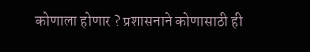कोणाला होणार ? प्रशासनाने कोणासाठी ही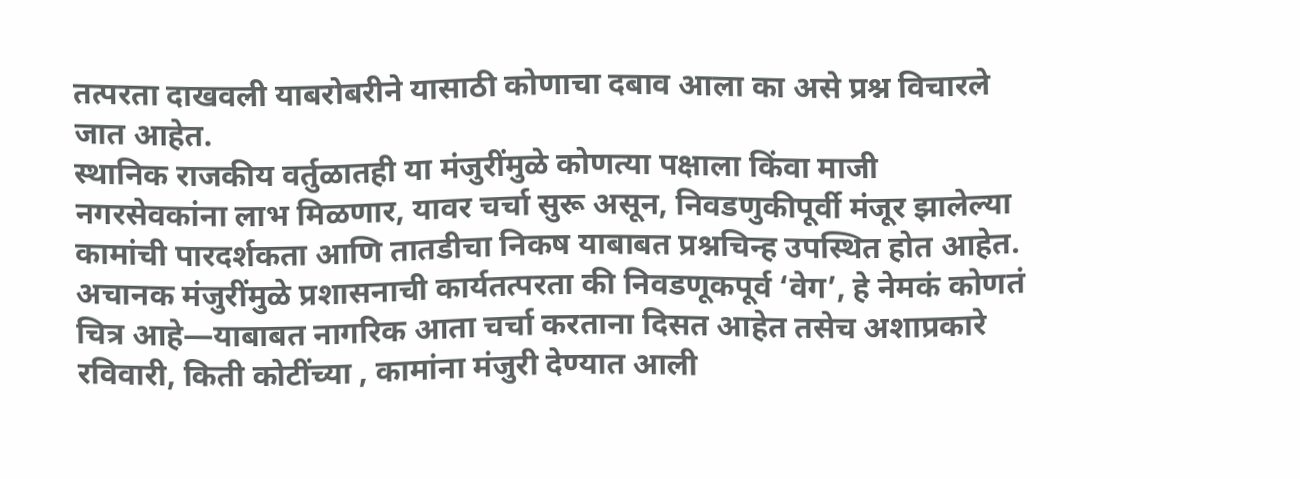तत्परता दाखवली याबरोबरीने यासाठी कोणाचा दबाव आला का असे प्रश्न विचारले जात आहेत.
स्थानिक राजकीय वर्तुळातही या मंजुरींमुळे कोणत्या पक्षाला किंवा माजी नगरसेवकांना लाभ मिळणार, यावर चर्चा सुरू असून, निवडणुकीपूर्वी मंजूर झालेल्या कामांची पारदर्शकता आणि तातडीचा निकष याबाबत प्रश्नचिन्ह उपस्थित होत आहेत.
अचानक मंजुरींमुळे प्रशासनाची कार्यतत्परता की निवडणूकपूर्व ‘वेग’, हे नेमकं कोणतं चित्र आहे—याबाबत नागरिक आता चर्चा करताना दिसत आहेत तसेच अशाप्रकारे रविवारी, किती कोटींच्या , कामांना मंजुरी देण्यात आली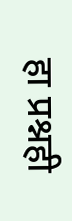हा प्रश्नही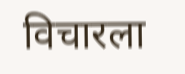विचारला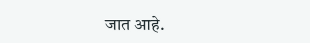जात आहे.